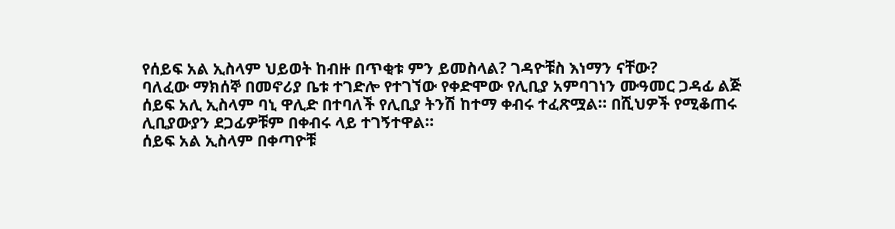የሰይፍ አል ኢስላም ህይወት ከብዙ በጥቂቱ ምን ይመስላል? ገዳዮቹስ እነማን ናቸው?
ባለፈው ማክሰኞ በመኖሪያ ቤቱ ተገድሎ የተገኘው የቀድሞው የሊቢያ አምባገነን ሙዓመር ጋዳፊ ልጅ ሰይፍ አሊ ኢስላም ባኒ ዋሊድ በተባለች የሊቢያ ትንሽ ከተማ ቀብሩ ተፈጽሟል። በሺህዎች የሚቆጠሩ ሊቢያውያን ደጋፊዎቹም በቀብሩ ላይ ተገኝተዋል።
ሰይፍ አል ኢስላም በቀጣዮቹ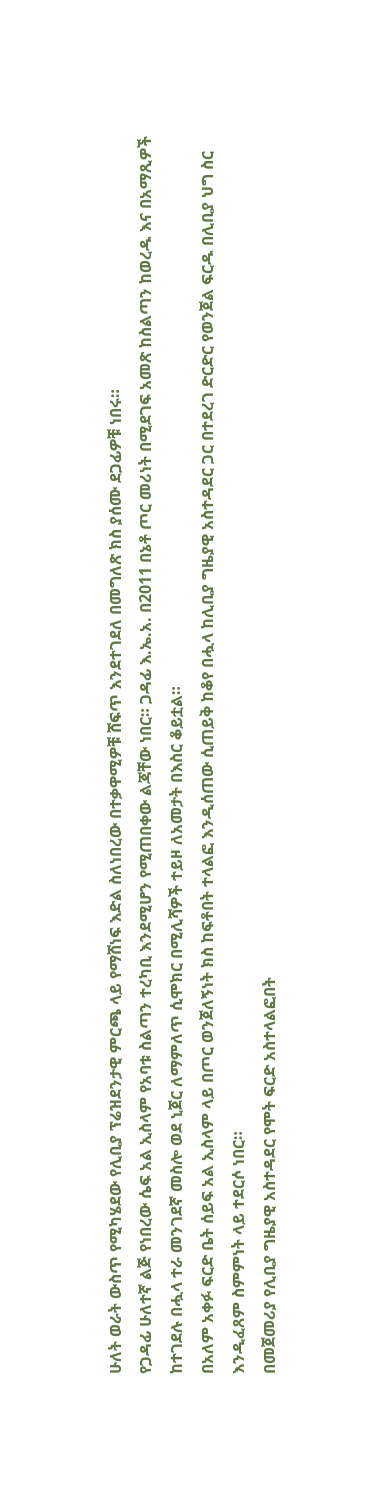ሁለት ወራት ውስጥ የሚካሄደው የሊቢያ ፕሬዝደንታዊ ምርጫ ላይ የማሸነፍ እድል ስለነበረው በተቃዋሚዎቹ ሸፍጥ እንደተገደለ በመግለጽ ክስ ያሰሙ ደጋፊዎቹ ነበሩ።
የጋዳፊ ሁለተኛ ልጅ የነበረው ሴፍ አል ኢስላም የአባቱ ስልጣን ተረካቢ እንደሚሆን የሚጠበቀው ልጃቸው ነበር። ጋዳፊ እ.ኤ.አ. በ2011 በኔቶ ጦር መሪነት በሚደገፍ አመጽ ከስልጣን ከወረዱ እና በአማጺዎች ከተገደሉ በሗላ ተራ መንገደኛ መስሎ ወደ ኒጀር ለማምለጥ ሲሞክር በሚሊሻዎች ተይዞ ለአመታት በእስር ቆይቷል።
በአለም አቀፉ ፍርድ ቤት ሰይፍ አል ኢስላም ላይ በጦር ወንጀለኝነት ክስ ከፍቶበት ተላልፎ እንዲሰጠው ሲጠይቅ ከቆየ በሗላ ከሊቢያ ግዜያዊ አስተዳደር ጋር በተደረገ ድርድር የወንጀል ፍርዱ በሊቢያ ህግ ስር እንዲፈጸም ስምምነት ላይ ተደርሶ ነበር።
በመጀመሪያ የሊቢያ ግዜያዊ አስተዳደር የሞት ፍርድ አስተላልፎበት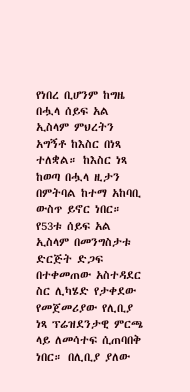የነበረ ቢሆንም ከግዜ በሗላ ሰይፍ አል ኢስላም ምህረትን አግኝቶ ከእስር በነጻ ተለቋል። ከእስር ነጻ ከወጣ በሗላ ዚታን በምትባል ከተማ አከባቢ ውስጥ ይኖር ነበር።
የ53ቱ ሰይፍ አል ኢስላም በመንግስታቱ ድርጅት ድጋፍ በተቀመጠው አስተዳደር ስር ሊካሄድ የታቀደው የመጀመሪያው የሊቢያ ነጻ ፕሬዝደንታዊ ምርጫ ላይ ለመሳተፍ ሲጠባበቅ ነበር። በሊቢያ ያለው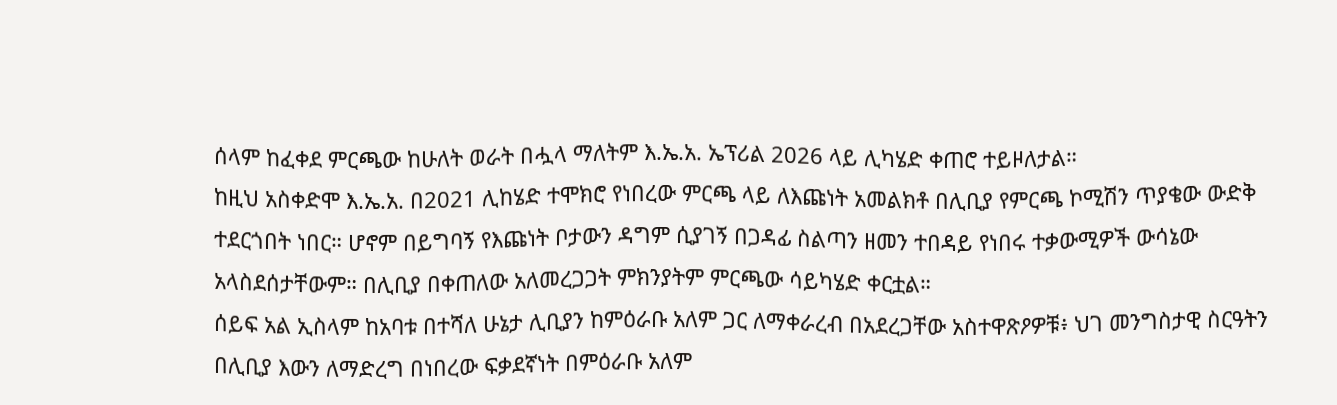ሰላም ከፈቀደ ምርጫው ከሁለት ወራት በሗላ ማለትም እ.ኤ.አ. ኤፕሪል 2026 ላይ ሊካሄድ ቀጠሮ ተይዞለታል።
ከዚህ አስቀድሞ እ.ኤ.አ. በ2021 ሊከሄድ ተሞክሮ የነበረው ምርጫ ላይ ለእጩነት አመልክቶ በሊቢያ የምርጫ ኮሚሽን ጥያቄው ውድቅ ተደርጎበት ነበር። ሆኖም በይግባኝ የእጩነት ቦታውን ዳግም ሲያገኝ በጋዳፊ ስልጣን ዘመን ተበዳይ የነበሩ ተቃውሚዎች ውሳኔው አላስደሰታቸውም። በሊቢያ በቀጠለው አለመረጋጋት ምክንያትም ምርጫው ሳይካሄድ ቀርቷል።
ሰይፍ አል ኢስላም ከአባቱ በተሻለ ሁኔታ ሊቢያን ከምዕራቡ አለም ጋር ለማቀራረብ በአደረጋቸው አስተዋጽዖዎቹ፥ ህገ መንግስታዊ ስርዓትን በሊቢያ እውን ለማድረግ በነበረው ፍቃደኛነት በምዕራቡ አለም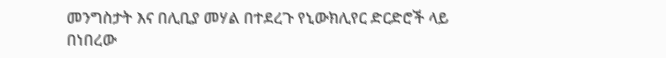መንግስታት እና በሊቢያ መሃል በተደረጉ የኒውክሊየር ድርድሮች ላይ በነበረው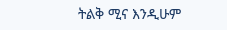ትልቅ ሚና እንዲሁም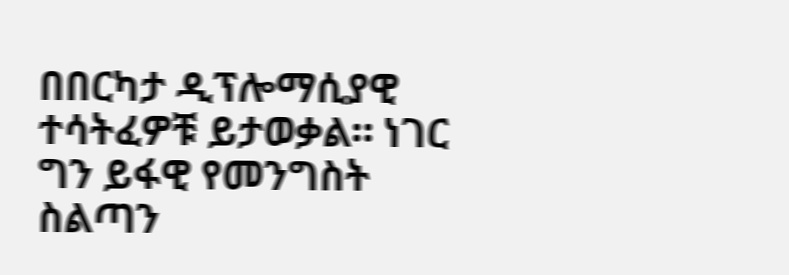በበርካታ ዲፕሎማሲያዊ ተሳትፈዎቹ ይታወቃል። ነገር ግን ይፋዊ የመንግስት ስልጣን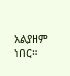አልያዘም ነበር።